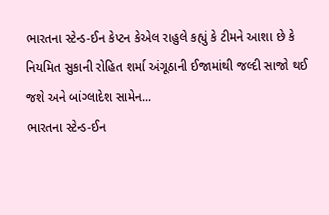ભારતના સ્ટેન્ડ-ઈન કેપ્ટન કેએલ રાહુલે કહ્યું કે ટીમને આશા છે કે નિયમિત સુકાની રોહિત શર્મા અંગૂઠાની ઈજામાંથી જલ્દી સાજો થઈ જશે અને બાંગ્લાદેશ સામેન...
ભારતના સ્ટેન્ડ-ઈન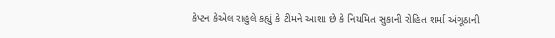કેપ્ટન કેએલ રાહુલે કહ્યું કે ટીમને આશા છે કે નિયમિત સુકાની રોહિત શર્મા અંગૂઠાની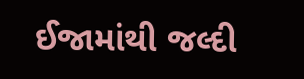ઈજામાંથી જલ્દી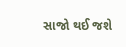સાજો થઈ જશે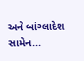અને બાંગ્લાદેશ સામેન...